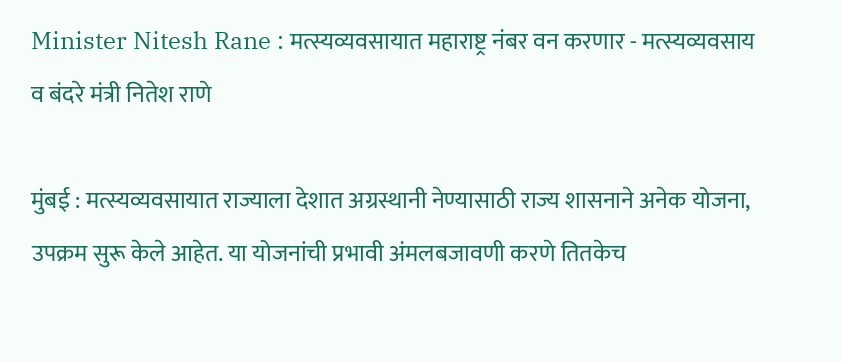Minister Nitesh Rane : मत्स्यव्यवसायात महाराष्ट्र नंबर वन करणार - मत्स्यव्यवसाय व बंदरे मंत्री नितेश राणे

मुंबई : मत्स्यव्यवसायात राज्याला देशात अग्रस्थानी नेण्यासाठी राज्य शासनाने अनेक योजना, उपक्रम सुरू केले आहेत. या योजनांची प्रभावी अंमलबजावणी करणे तितकेच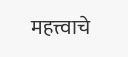महत्त्वाचे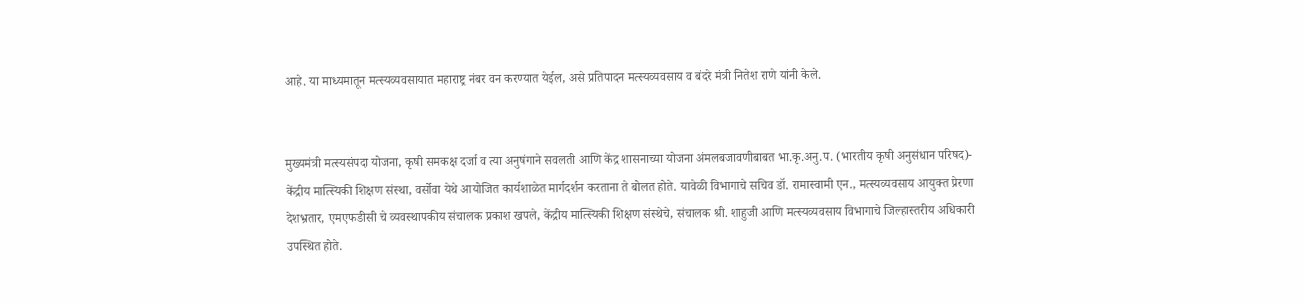आहे. या माध्यमातून मत्स्यव्यवसायात महाराष्ट्र नंबर वन करण्यात येईल, असे प्रतिपादन मत्स्यव्यवसाय व बंदरे मंत्री नितेश राणे यांनी केले.


मुख्यमंत्री मत्स्यसंपदा योजना, कृषी समकक्ष दर्जा व त्या अनुषंगाने सवलती आणि केंद्र शासनाच्या योजना अंमलबजावणीबाबत भा.कृ.अनु.प. (भारतीय कृषी अनुसंधान परिषद)- केंद्रीय मात्स्यिकी शिक्षण संस्था, वर्सोवा येथे आयोजित कार्यशाळेत मार्गदर्शन करताना ते बोलत होते. यावेळी विभागाचे सचिव डॉ. रामास्वामी एन., मत्स्यव्यवसाय आयुक्त प्रेरणा देशभ्रतार, एमएफडीसी चे व्यवस्थापकीय संचालक प्रकाश खपले, केंद्रीय मात्स्यिकी शिक्षण संस्थेचे, संचालक श्री. शाहुजी आणि मत्स्यव्यवसाय विभागाचे जिल्हास्तरीय अधिकारी उपस्थित होते.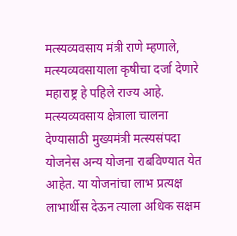मत्स्यव्यवसाय मंत्री राणे म्हणाले, मत्स्यव्यवसायाला कृषीचा दर्जा देणारे महाराष्ट्र हे पहिले राज्य आहे. मत्स्यव्यवसाय क्षेत्राला चालना देण्यासाठी मुख्यमंत्री मत्स्यसंपदा योजनेस अन्य योजना राबविण्यात येत आहेत. या योजनांचा लाभ प्रत्यक्ष लाभार्थीस देऊन त्याला अधिक सक्षम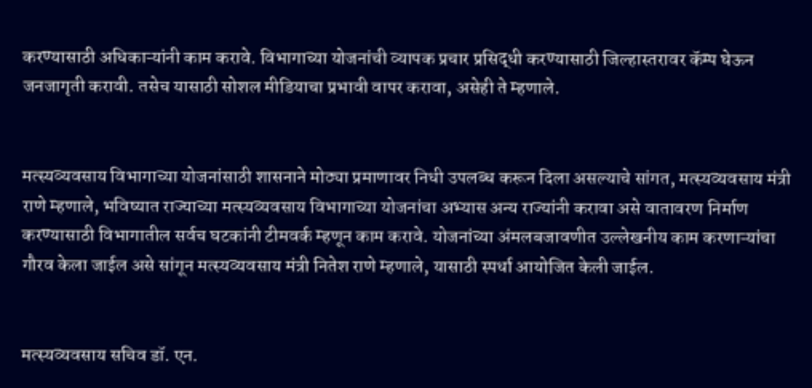करण्यासाठी अधिकाऱ्यांनी काम करावे. विभागाच्या योजनांची व्यापक प्रचार प्रसिद्धी करण्यासाठी जिल्हास्तरावर कॅम्प घेऊन जनजागृती करावी. तसेच यासाठी सोशल मीडियाचा प्रभावी वापर करावा, असेही ते म्हणाले.


मत्स्यव्यवसाय विभागाच्या योजनांसाठी शासनाने मोठ्या प्रमाणावर निधी उपलब्ध करून दिला असल्याचे सांगत, मत्स्यव्यवसाय मंत्री राणे म्हणाले, भविष्यात राज्याच्या मत्स्यव्यवसाय विभागाच्या योजनांचा अभ्यास अन्य राज्यांनी करावा असे वातावरण निर्माण करण्यासाठी विभागातील सर्वच घटकांनी टीमवर्क म्हणून काम करावे. योजनांच्या अंमलबजावणीत उल्लेखनीय काम करणाऱ्यांचा गौरव केला जाईल असे सांगून मत्स्यव्यवसाय मंत्री नितेश राणे म्हणाले, यासाठी स्पर्धा आयोजित केली जाईल.


मत्स्यव्यवसाय सचिव डॉ. एन.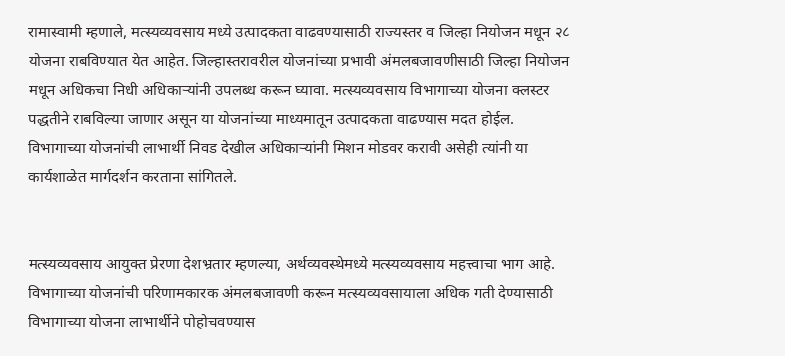रामास्वामी म्हणाले, मत्स्यव्यवसाय मध्ये उत्पादकता वाढवण्यासाठी राज्यस्तर व जिल्हा नियोजन मधून २८ योजना राबविण्यात येत आहेत. जिल्हास्तरावरील योजनांच्या प्रभावी अंमलबजावणीसाठी जिल्हा नियोजन मधून अधिकचा निधी अधिकाऱ्यांनी उपलब्ध करून घ्यावा. मत्स्यव्यवसाय विभागाच्या योजना क्लस्टर पद्धतीने राबविल्या जाणार असून या योजनांच्या माध्यमातून उत्पादकता वाढण्यास मदत होईल. विभागाच्या योजनांची लाभार्थी निवड देखील अधिकाऱ्यांनी मिशन मोडवर करावी असेही त्यांनी या कार्यशाळेत मार्गदर्शन करताना सांगितले.


मत्स्यव्यवसाय आयुक्त प्रेरणा देशभ्रतार म्हणल्या, अर्थव्यवस्थेमध्ये मत्स्यव्यवसाय महत्त्वाचा भाग आहे. विभागाच्या योजनांची परिणामकारक अंमलबजावणी करून मत्स्यव्यवसायाला अधिक गती देण्यासाठी विभागाच्या योजना लाभार्थीने पोहोचवण्यास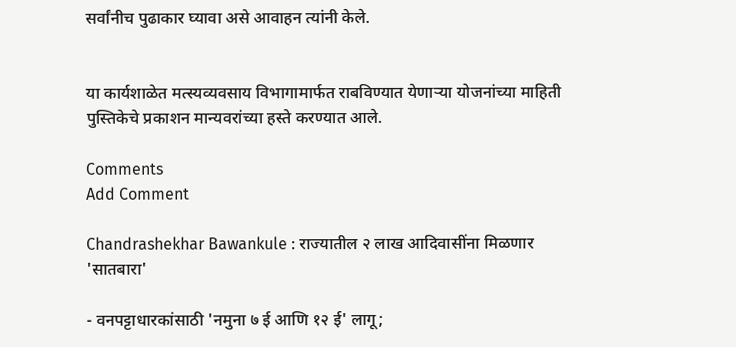सर्वांनीच पुढाकार घ्यावा असे आवाहन त्यांनी केले.


या कार्यशाळेत मत्स्यव्यवसाय विभागामार्फत राबविण्यात येणाऱ्या योजनांच्या माहिती पुस्तिकेचे प्रकाशन मान्यवरांच्या हस्ते करण्यात आले.

Comments
Add Comment

Chandrashekhar Bawankule : राज्यातील २ लाख आदिवासींना मिळणार 'सातबारा'

- वनपट्टाधारकांसाठी 'नमुना ७ ई आणि १२ ई' लागू;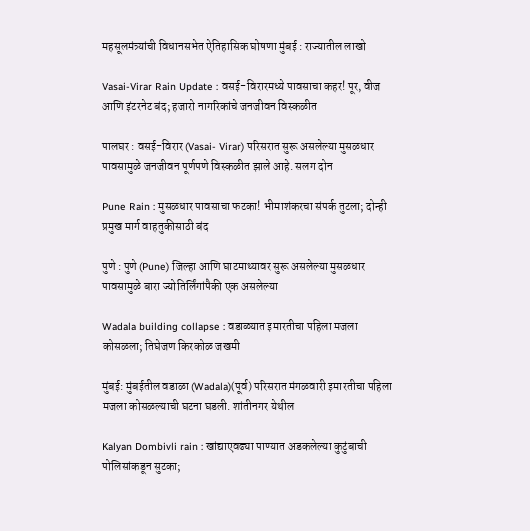महसूलमंत्र्यांची विधानसभेत ऐतिहासिक घोषणा मुंबई : राज्यातील लाखो

Vasai-Virar Rain Update : वसई-विरारमध्ये पावसाचा कहर! पूर, वीज आणि इंटरनेट बंद; हजारो नागरिकांचे जनजीवन विस्कळीत

पालघर : वसई-विरार (Vasai- Virar) परिसरात सुरू असलेल्या मुसळधार पावसामुळे जनजीवन पूर्णपणे विस्कळीत झाले आहे. सलग दोन

Pune Rain : मुसळधार पावसाचा फटका! भीमाशंकरचा संपर्क तुटला; दोन्ही प्रमुख मार्ग वाहतुकीसाठी बंद

पुणे : पुणे (Pune) जिल्हा आणि घाटमाथ्यावर सुरू असलेल्या मुसळधार पावसामुळे बारा ज्योतिर्लिंगांपैकी एक असलेल्या

Wadala building collapse : वडाळ्यात इमारतीचा पहिला मजला कोसळला; तिघेजण किरकोळ जखमी

मुंबई: मुंबईतील वडाळा (Wadala)(पूर्व) परिसरात मंगळवारी इमारतीचा पहिला मजला कोसळल्याची घटना घडली. शांतीनगर येथील

Kalyan Dombivli rain : खांद्याएवढ्या पाण्यात अडकलेल्या कुटुंबाची पोलिसांकडून सुटका;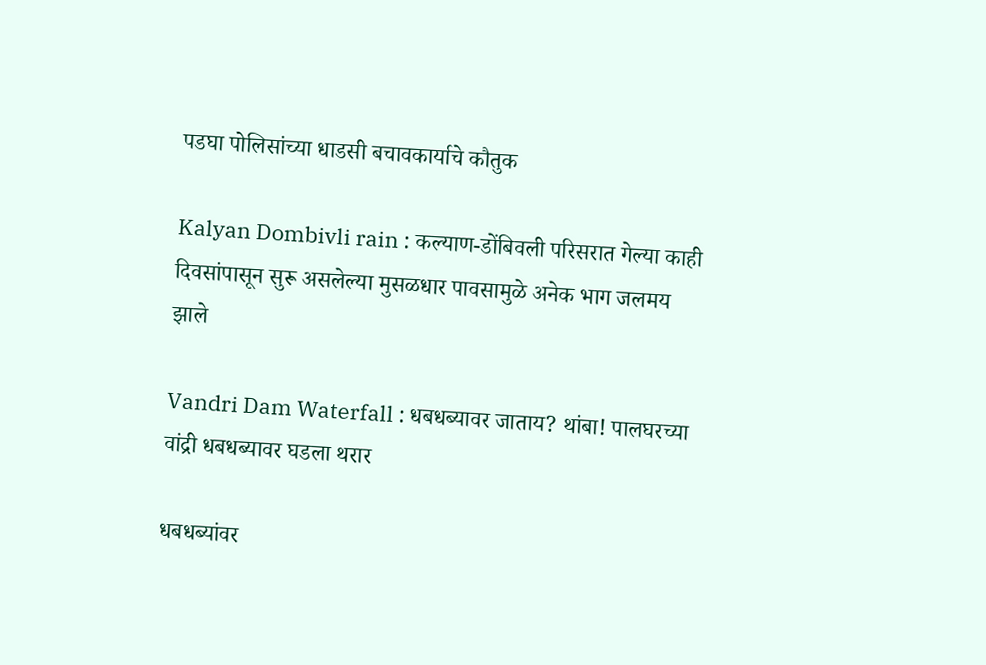पडघा पोलिसांच्या धाडसी बचावकार्याचे कौतुक

Kalyan Dombivli rain : कल्याण-डोंबिवली परिसरात गेल्या काही दिवसांपासून सुरू असलेल्या मुसळधार पावसामुळे अनेक भाग जलमय झाले

Vandri Dam Waterfall : धबधब्यावर जाताय? थांबा! पालघरच्या वांद्री धबधब्यावर घडला थरार

धबधब्यांवर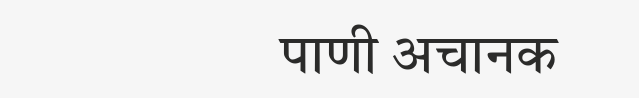पाणी अचानक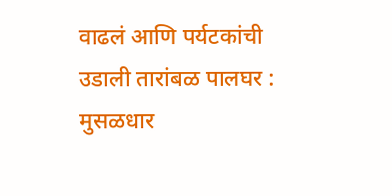वाढलं आणि पर्यटकांची उडाली तारांबळ पालघर : मुसळधार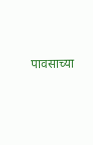पावसाच्या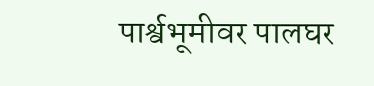पार्श्वभूमीवर पालघर